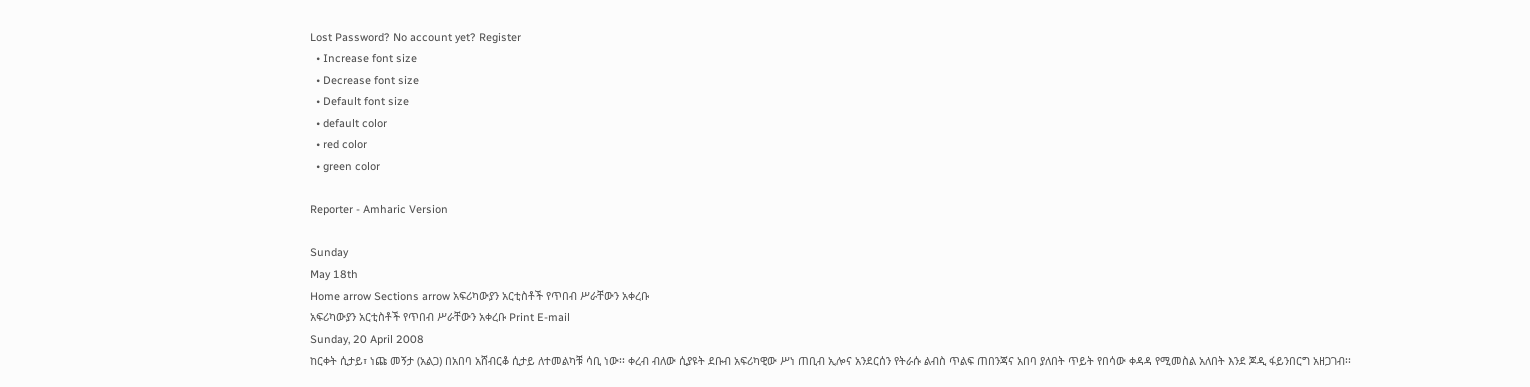Lost Password? No account yet? Register
  • Increase font size
  • Decrease font size
  • Default font size
  • default color
  • red color
  • green color

Reporter - Amharic Version

Sunday
May 18th
Home arrow Sections arrow አፍሪካውያን አርቲስቶች የጥበብ ሥራቸውን አቀረቡ
አፍሪካውያን አርቲስቶች የጥበብ ሥራቸውን አቀረቡ Print E-mail
Sunday, 20 April 2008
ከርቀት ሲታይ፣ ነጩ መኝታ (አልጋ) በአበባ አሸብርቆ ሲታይ ለተመልካቹ ሳቢ ነው፡፡ ቀረብ ብለው ሲያዩት ደቡብ አፍሪካዊው ሥነ ጠቢብ ኢሎና አንደርሰን የትራሱ ልብስ ጥልፍ ጠበንጃና አበባ ያለበት ጥይት የበሳው ቀዳዳ የሚመስል አለበት እንደ ጆዲ ፋይንበርግ አዘጋገብ፡፡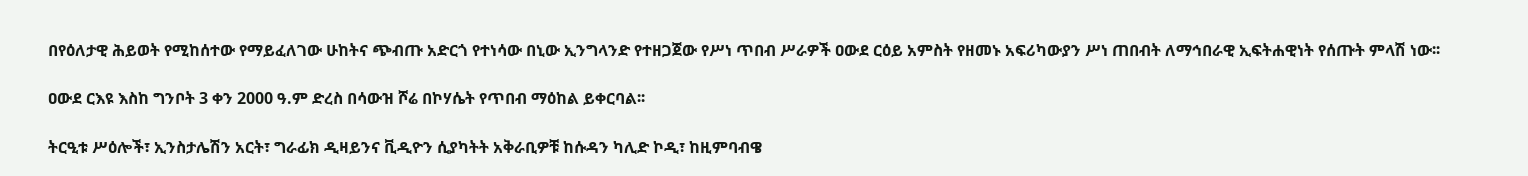በየዕለታዊ ሕይወት የሚከሰተው የማይፈለገው ሁከትና ጭብጡ አድርጎ የተነሳው በኒው ኢንግላንድ የተዘጋጀው የሥነ ጥበብ ሥራዎች ዐውደ ርዕይ አምስት የዘመኑ አፍሪካውያን ሥነ ጠበብት ለማኅበራዊ ኢፍትሐዊነት የሰጡት ምላሽ ነው፡፡

ዐውደ ርእዩ እስከ ግንቦት 3 ቀን 2000 ዓ.ም ድረስ በሳውዝ ሾሬ በኮሃሴት የጥበብ ማዕከል ይቀርባል፡፡

ትርዒቱ ሥዕሎች፣ ኢንስታሌሽን አርት፣ ግራፊክ ዲዛይንና ቪዲዮን ሲያካትት አቅራቢዎቹ ከሱዳን ካሊድ ኮዲ፣ ከዚምባብዌ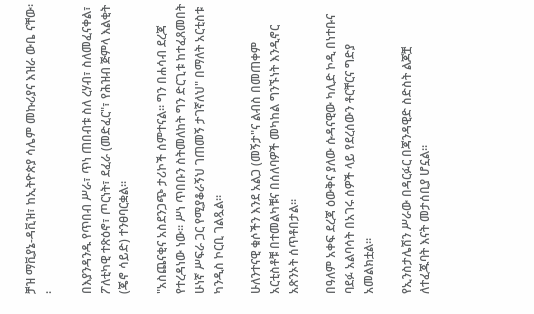ቻዝ ማቪያኔ-ዳቪዝ፣ ከኢትዮጵያ ሳሌም መኩሪያና እዝራ ውቤ ናቸው፡፡

በእያንዳንዱ የጥበብ ሥራ፣ ጥነ ጠበብቱ ስለ ረሃብ፣ ስለመፈናቀል፣ ፖለቲካዊ ተጽዕኖ፣ ጦርነት፣ ደፈራ (መድፈር"፣ የሕዝብ ጅምላ እልቂት (ጄኖ ሳይድ) ተንፀባርቋል፡፡

"አስጨናቂና አስደንጋጭ ታሪኮች ሰምተናል፡፡ ግን በሐሳብ ደረጃ የተረዳነው ነው፡፡ ሥነ ጥበቡን ስትመለከት ግን ድርጊቱ ከተፈጸመበት ሁነኛ ሥፍራ ጋር የሚያቆራኝህ ገጠመኝ ታገኛለህ" በማለት አርቲስቱ ካንዲስ ኮርቢ ገልጿል፡፡

ሁለንተናዊ ቁሶችን እንደ አልጋ (መኝታ"ና ልብስ በመጠቀም አርቲስቶቹ በተመልካቹና በሰለባዎች መካከል ግንኙነት እንዲኖር አጽንኦት ሰጥቶበታል፡፡

በዓለም አቀፍ ደረጃ ዕውቅና ያለው ሱዳናዊው ካሊድ ኮዲ በነተቡና ባደፉ አልባሳት በአገሩ ሰዎች ላይ የደረሰውን ቶርቸርና ግድያ አመልክቷል፡፡

የኢንስታሌሽን ሥራው በዳርፉር በጃንዳዊድ ስድስት ልጆቿ ለተፈጁባት እናት መታሰቢያ ሆኗል፡፡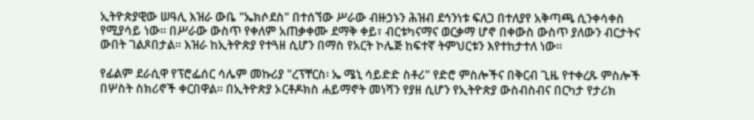ኢትዮጵያዊው ሠዓሊ እዝራ ውቤ "ኤክሶደስ" በተሰኘው ሥራው ብዙኃኑን ሕዝብ ደኅንነቱ ፍለጋ በተለያየ አቅጣጫ ሲንቀሳቀስ የሚያሳይ ነው፡፡ በሥራው ውስጥ የቀለም አጠቃቀሙ ደማቅ ቀይ፣ ብርቱካናማና ወርቃማ ሆኖ በቀውስ ውስጥ ያለውን ብርታትና ውበት ገልጾበታል፡፡ እዝራ ከኢትዮጵያ የተጓዘ ሲሆን በማስ የአርት ኮሌጅ ከፍተኛ ትምህርቱን እየተከታተለ ነው፡፡

የፊልም ደራሲዋ የፕሮፌሰር ሳሌም መኩሪያ "ረፕቸርስ፡ ኤ ሜኒ ሳይድድ ስቶሪ" የድሮ ምስሎችና በቅርብ ጊዜ የተቀረጹ ምስሎች በሦስት ስክሪኖች ቀርበዋል፡፡ በኢትዮጵያ ኦርቶዶክስ ሐይማኖት መነሻን የያዘ ሲሆን የኢትዮጵያ ውስብስብና በርካታ የታሪክ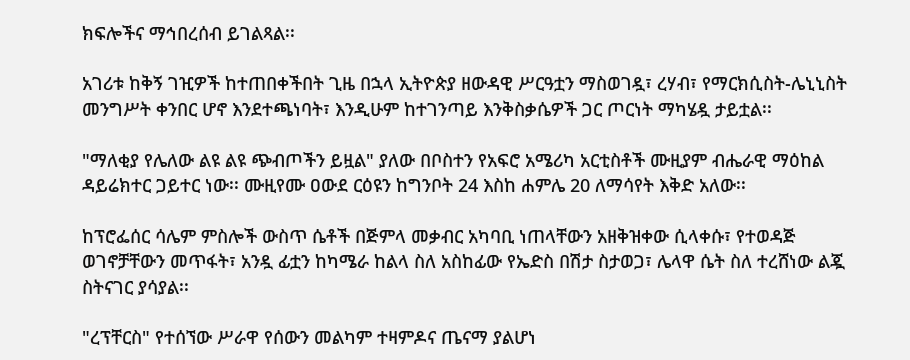ክፍሎችና ማኅበረሰብ ይገልጻል፡፡

አገሪቱ ከቅኝ ገዢዎች ከተጠበቀችበት ጊዜ በኋላ ኢትዮጵያ ዘውዳዊ ሥርዓቷን ማስወገዷ፣ ረሃብ፣ የማርክሲስት-ሌኒኒስት መንግሥት ቀንበር ሆኖ እንደተጫነባት፣ እንዲሁም ከተገንጣይ እንቅስቃሴዎች ጋር ጦርነት ማካሄዷ ታይቷል፡፡

"ማለቂያ የሌለው ልዩ ልዩ ጭብጦችን ይዟል" ያለው በቦስተን የአፍሮ አሜሪካ አርቲስቶች ሙዚያም ብሔራዊ ማዕከል ዳይሬክተር ጋይተር ነው፡፡ ሙዚየሙ ዐውደ ርዕዩን ከግንቦት 24 እስከ ሐምሌ 20 ለማሳየት እቅድ አለው፡፡

ከፕሮፌሰር ሳሌም ምስሎች ውስጥ ሴቶች በጅምላ መቃብር አካባቢ ነጠላቸውን አዘቅዝቀው ሲላቀሱ፣ የተወዳጅ ወገኖቻቸውን መጥፋት፣ አንዷ ፊቷን ከካሜራ ከልላ ስለ አስከፊው የኤድስ በሽታ ስታወጋ፣ ሌላዋ ሴት ስለ ተረሸነው ልጇ ስትናገር ያሳያል፡፡

"ረፕቸርስ" የተሰኘው ሥራዋ የሰውን መልካም ተዛምዶና ጤናማ ያልሆነ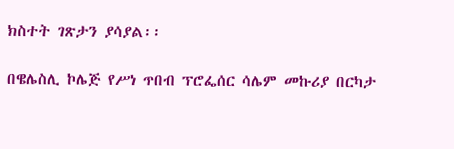ክስተት ገጽታን ያሳያል፡፡

በዌሌስሊ ኮሌጅ የሥነ ጥበብ ፕሮፌሰር ሳሌም መኩሪያ በርካታ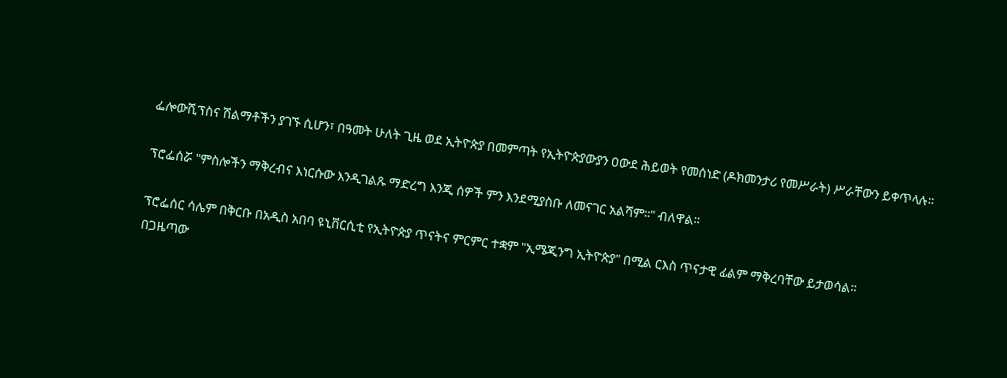ፌሎውሺፕስና ሽልማቶችን ያገኙ ሲሆን፣ በዓመት ሁለት ጊዜ ወደ ኢትዮጵያ በመምጣት የኢትዮጵያውያን ዐውደ ሕይወት የመሰነድ (ዶክመንታሪ የመሥራት) ሥራቸውን ይቀጥላሉ፡፡

ፕሮፌሰሯ "ምስሎችን ማቅረብና እነርሱው እንዲገልጹ ማድረግ እንጂ ሰዎች ምን እንደሚያስቡ ለመናገር አልሻም፡፡" ብለዋል፡፡

ፕሮፌሰር ሳሌም በቅርቡ በአዲስ አበባ ዩኒቨርሲቲ የኢትዮጵያ ጥናትና ምርምር ተቋም "ኢሜጂንግ ኢትዮጵያ" በሚል ርእስ ጥናታዊ ፊልም ማቅረባቸው ይታወሳል፡፡
በጋዜጣው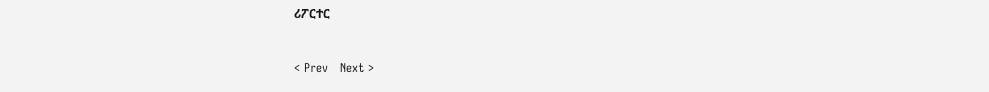ሪፖርተር


< Prev   Next >